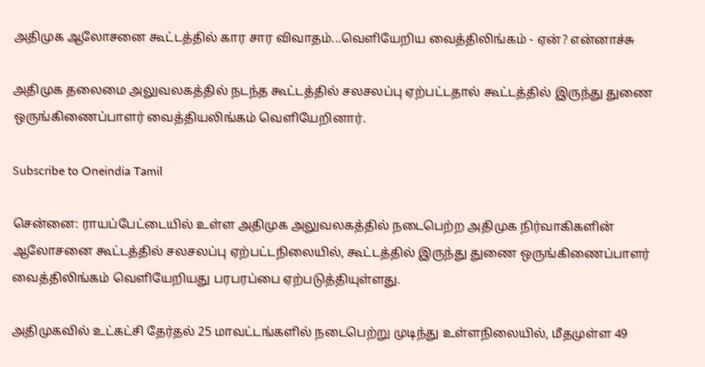அதிமுக ஆலோசனை கூட்டத்தில் கார சார விவாதம்...வெளியேறிய வைத்திலிங்கம் - ஏன்? என்னாச்சு

அதிமுக தலைமை அலுவலகத்தில் நடந்த கூட்டத்தில் சலசலப்பு ஏற்பட்டதால் கூட்டத்தில் இருந்து துணை ஒருங்கிணைப்பாளர் வைத்தியலிங்கம் வெளியேறினார்.

Subscribe to Oneindia Tamil

சென்னை: ராயப்பேட்டையில் உள்ள அதிமுக அலுவலகத்தில் நடைபெற்ற அதிமுக நிர்வாகிகளின் ஆலோசனை கூட்டத்தில் சலசலப்பு ஏற்பட்டநிலையில், கூட்டத்தில் இருந்து துணை ஒருங்கிணைப்பாளர் வைத்திலிங்கம் வெளியேறியது பரபரப்பை ஏற்படுத்தியுள்ளது.

அதிமுகவில் உட்கட்சி தேர்தல் 25 மாவட்டங்களில் நடைபெற்று முடிந்து உள்ளநிலையில், மீதமுள்ள 49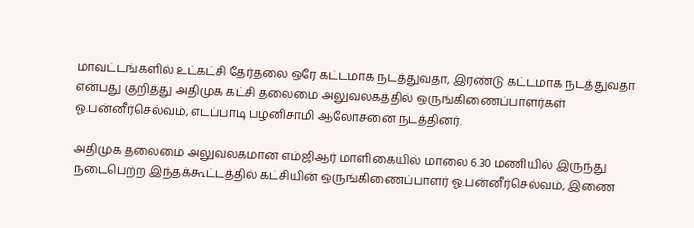மாவட்டங்களில் உட்கட்சி தேர்தலை ஒரே கட்டமாக நடத்துவதா, இரண்டு கட்டமாக நடத்துவதா என்பது குறித்து அதிமுக கட்சி தலைமை அலுவலகத்தில் ஒருங்கிணைப்பாளர்கள் ஓ.பன்னீர்செல்வம், எடப்பாடி பழனிசாமி ஆலோசனை நடத்தினர்.

அதிமுக தலைமை அலுவலகமான எம்ஜிஆர் மாளிகையில் மாலை 6.30 மணியில் இருந்து நடைபெற்ற இந்தக்கூட்டத்தில் கட்சியின் ஒருங்கிணைப்பாளர் ஓ.பன்னீர்செல்வம், இணை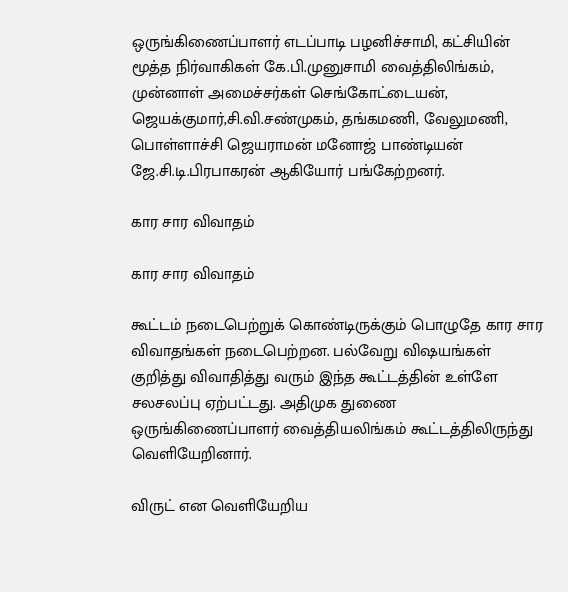ஒருங்கிணைப்பாளர் எடப்பாடி பழனிச்சாமி, கட்சியின் மூத்த நிர்வாகிகள் கே.பி.முனுசாமி வைத்திலிங்கம், முன்னாள் அமைச்சர்கள் செங்கோட்டையன், ஜெயக்குமார்,சி.வி.சண்முகம், தங்கமணி, வேலுமணி, பொள்ளாச்சி ஜெயராமன் மனோஜ் பாண்டியன் ஜே.சி.டி.பிரபாகரன் ஆகியோர் பங்கேற்றனர்.

கார சார விவாதம்

கார சார விவாதம்

கூட்டம் நடைபெற்றுக் கொண்டிருக்கும் பொழுதே கார சார விவாதங்கள் நடைபெற்றன. பல்வேறு விஷயங்கள் குறித்து விவாதித்து வரும் இந்த கூட்டத்தின் உள்ளே சலசலப்பு ஏற்பட்டது. அதிமுக துணை ஒருங்கிணைப்பாளர் வைத்தியலிங்கம் கூட்டத்திலிருந்து வெளியேறினார்.

விருட் என வெளியேறிய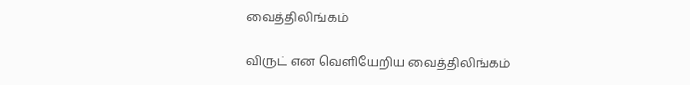வைத்திலிங்கம்

விருட் என வெளியேறிய வைத்திலிங்கம்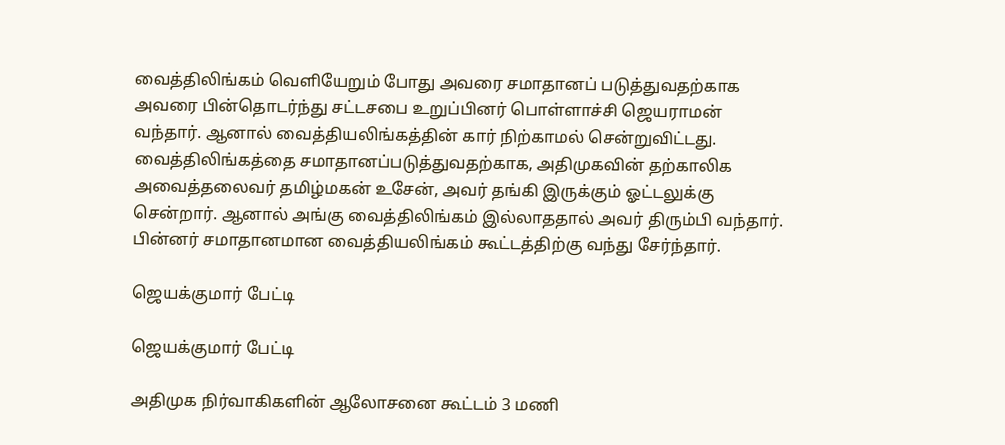வைத்திலிங்கம் வெளியேறும் போது அவரை சமாதானப் படுத்துவதற்காக அவரை பின்தொடர்ந்து சட்டசபை உறுப்பினர் பொள்ளாச்சி ஜெயராமன் வந்தார். ஆனால் வைத்தியலிங்கத்தின் கார் நிற்காமல் சென்றுவிட்டது. வைத்திலிங்கத்தை சமாதானப்படுத்துவதற்காக, அதிமுகவின் தற்காலிக அவைத்தலைவர் தமிழ்மகன் உசேன், அவர் தங்கி இருக்கும் ஓட்டலுக்கு சென்றார். ஆனால் அங்கு வைத்திலிங்கம் இல்லாததால் அவர் திரும்பி வந்தார். பின்னர் சமாதானமான வைத்தியலிங்கம் கூட்டத்திற்கு வந்து சேர்ந்தார்.

ஜெயக்குமார் பேட்டி

ஜெயக்குமார் பேட்டி

அதிமுக நிர்வாகிகளின் ஆலோசனை கூட்டம் 3 மணி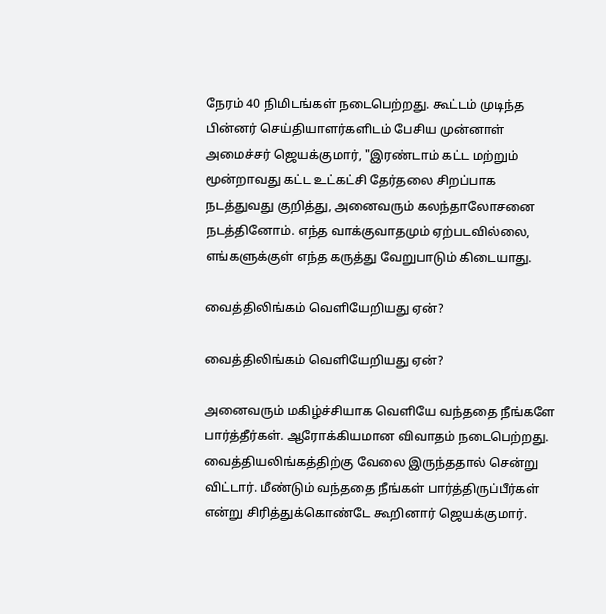நேரம் 40 நிமிடங்கள் நடைபெற்றது. கூட்டம் முடிந்த பின்னர் செய்தியாளர்களிடம் பேசிய முன்னாள் அமைச்சர் ஜெயக்குமார், "இரண்டாம் கட்ட மற்றும் மூன்றாவது கட்ட உட்கட்சி தேர்தலை சிறப்பாக நடத்துவது குறித்து, அனைவரும் கலந்தாலோசனை நடத்தினோம். எந்த வாக்குவாதமும் ஏற்படவில்லை, எங்களுக்குள் எந்த கருத்து வேறுபாடும் கிடையாது.

வைத்திலிங்கம் வெளியேறியது ஏன்?

வைத்திலிங்கம் வெளியேறியது ஏன்?

அனைவரும் மகிழ்ச்சியாக வெளியே வந்ததை நீங்களே பார்த்தீர்கள். ஆரோக்கியமான விவாதம் நடைபெற்றது. வைத்தியலிங்கத்திற்கு வேலை இருந்ததால் சென்று விட்டார். மீண்டும் வந்ததை நீங்கள் பார்த்திருப்பீர்கள் என்று சிரித்துக்கொண்டே கூறினார் ஜெயக்குமார்.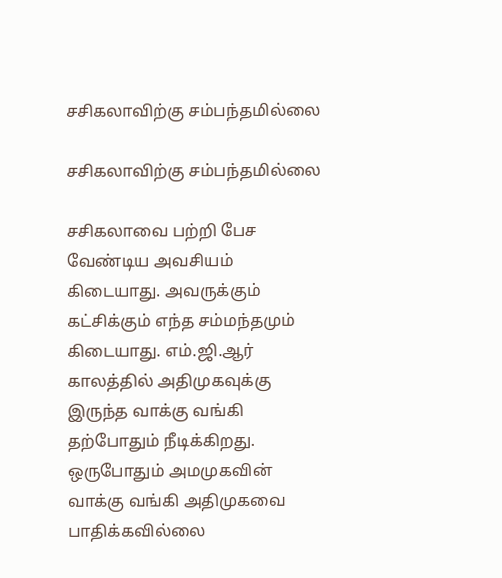சசிகலாவிற்கு சம்பந்தமில்லை

சசிகலாவிற்கு சம்பந்தமில்லை

சசிகலாவை பற்றி பேச வேண்டிய அவசியம் கிடையாது. அவருக்கும் கட்சிக்கும் எந்த சம்மந்தமும் கிடையாது. எம்.ஜி.ஆர் காலத்தில் அதிமுகவுக்கு இருந்த வாக்கு வங்கி தற்போதும் நீடிக்கிறது. ஒருபோதும் அமமுகவின் வாக்கு வங்கி அதிமுகவை பாதிக்கவில்லை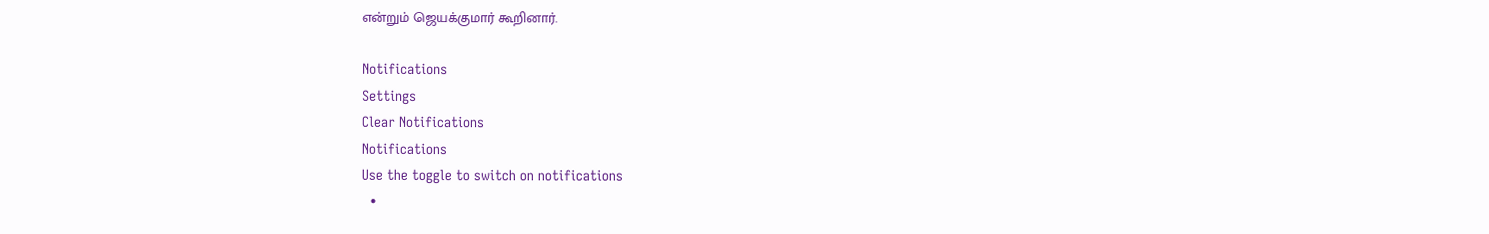என்றும் ஜெயக்குமார் கூறினார்.

Notifications
Settings
Clear Notifications
Notifications
Use the toggle to switch on notifications
  •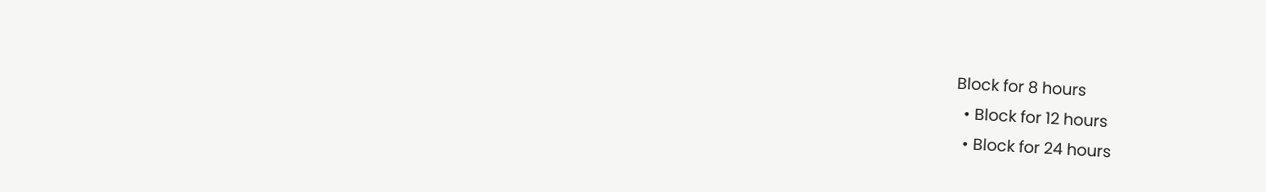Block for 8 hours
  • Block for 12 hours
  • Block for 24 hours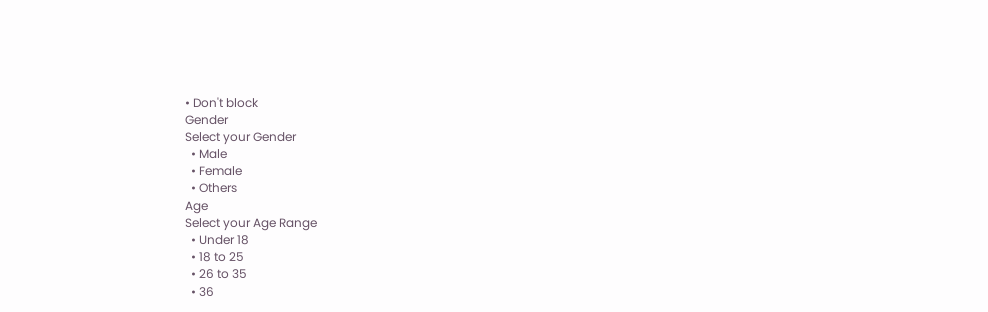• Don't block
Gender
Select your Gender
  • Male
  • Female
  • Others
Age
Select your Age Range
  • Under 18
  • 18 to 25
  • 26 to 35
  • 36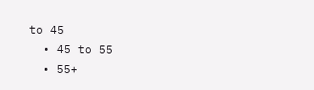to 45
  • 45 to 55
  • 55+